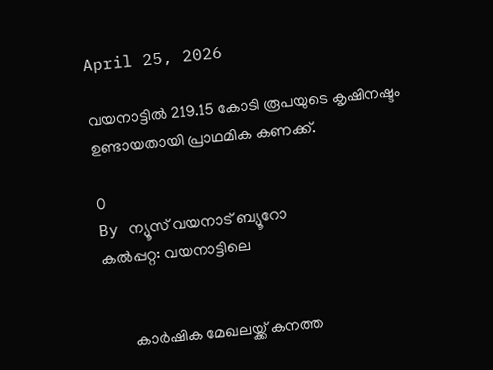April 25, 2026

വയനാട്ടിൽ 219.15 കോടി രൂപയുടെ കൃഷിനഷ്ടം ഉണ്ടായതായി പ്രാഥമിക കണക്ക്.

0
By ന്യൂസ് വയനാട് ബ്യൂറോ
കൽപ്പറ്റ: വയനാട്ടിലെ


       കാര്‍ഷിക മേഖലയ്ക്ക് കനത്ത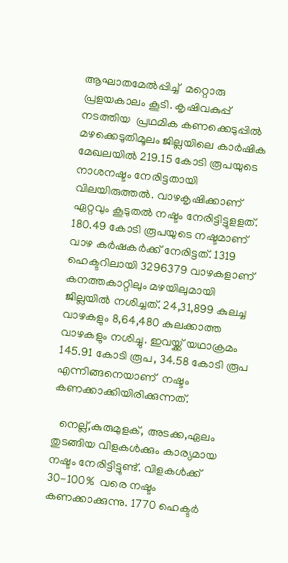ആഘാതമേല്‍പ്പിച്ച്  മറ്റൊരു പ്രളയകാലം കൂടി. കൃഷിവകുപ്പ്  നടത്തിയ  പ്രഥമിക കണക്കെടുപ്പില്‍ മഴക്കെടുതിമൂലം ജില്ലയിലെ കാര്‍ഷിക മേഖലയില്‍ 219.15 കോടി രൂപയുടെ നാശനഷ്ടം നേരിട്ടതായി വിലയിരുത്തല്‍. വാഴകൃഷിക്കാണ് ഏറ്റവും കൂടുതല്‍ നഷ്ടം നേരിട്ടിട്ടുളളത്. 180.49 കോടി രൂപയുടെ നഷ്ടമാണ് വാഴ കര്‍ഷകര്‍ക്ക് നേരിട്ടത്. 1319 ഹെക്ടറിലായി 3296379 വാഴകളാണ് കനത്തകാറ്റിലും മഴയിലുമായി ജില്ലയില്‍ നശിച്ചത്. 24,31,899 കുലച്ച വാഴകളും 8,64,480 കുലക്കാത്ത വാഴകളും നശിച്ചു. ഇവയ്ക്ക് യഥാക്രമം 145.91 കോടി രൂപ, 34.58 കോടി രൂപ എന്നിങ്ങനെയാണ്  നഷ്ടം കണക്കാക്കിയിരിക്കുന്നത്.

  നെല്ല്,കുരുമുളക്, അടക്ക,ഏലം തുടങ്ങിയ വിളകള്‍ക്കും കാര്യമായ നഷ്ടം നേരിട്ടിട്ടുണ്ട്. വിളകള്‍ക്ക് 30-100%  വരെ നഷ്ടം കണക്കാക്കുന്നു. 1770 ഹെക്ടര്‍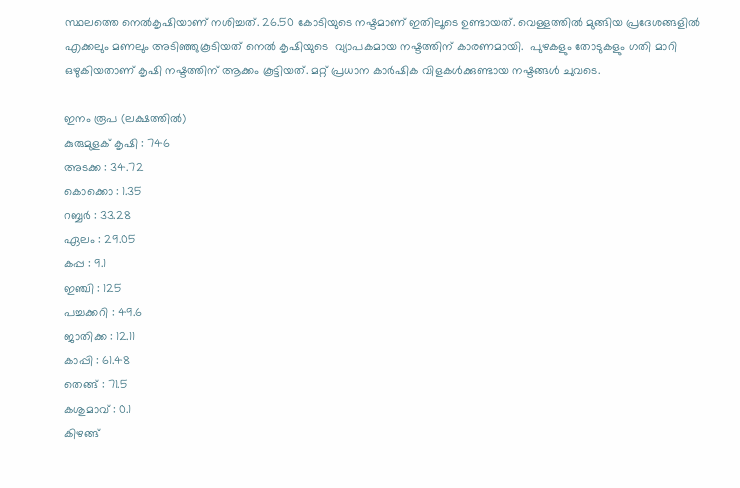സ്ഥലത്തെ നെല്‍കൃഷിയാണ് നശിച്ചത്. 26.50 കോടിയുടെ നഷ്ടമാണ് ഇതിലൂടെ ഉണ്ടായത്. വെള്ളത്തില്‍ മുങ്ങിയ പ്രദേശങ്ങളില്‍ എക്കലും മണലും അടിഞ്ഞുകൂടിയത് നെല്‍ കൃഷിയുടെ  വ്യാപകമായ നഷ്ടത്തിന് കാരണമായി.  പുഴകളും തോടുകളും ഗതി മാറി ഒഴുകിയതാണ് കൃഷി നഷ്ടത്തിന് ആക്കം കൂട്ടിയത്. മറ്റ് പ്രധാന കാര്‍ഷിക വിളകള്‍ക്കുണ്ടായ നഷ്ടങ്ങള്‍ ചുവടെ.

ഇനം രൂപ (ലക്ഷത്തില്‍)
കുരുമുളക് കൃഷി : 746
അടക്ക : 34.72
കൊക്കൊ : 1.35
റബ്ബര്‍ : 33.28
ഏലം : 29.05
കപ്പ : 9.1
ഇഞ്ചി : 125
പച്ചക്കറി : 49.6
ജാതിക്ക : 12.11
കാപ്പി : 61.48
തെങ്ങ് : 71.5
കശുമാവ് : 0.1
കിഴങ്ങ്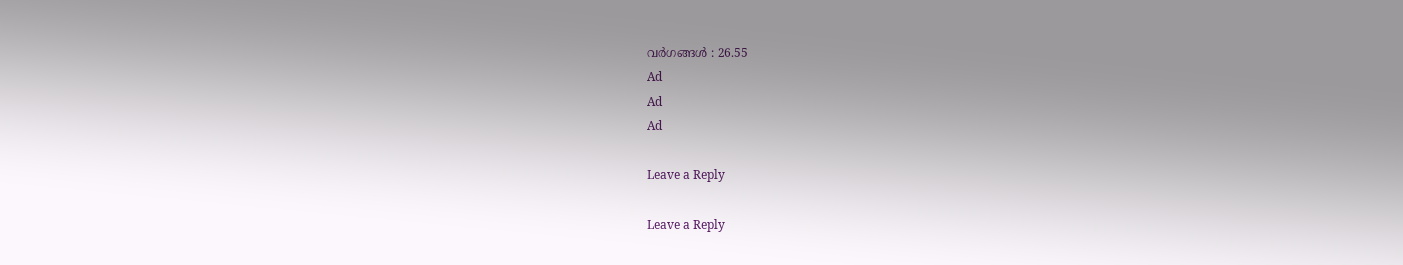വര്‍ഗങ്ങള്‍ : 26.55
Ad
Ad
Ad

Leave a Reply

Leave a Reply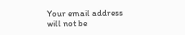Your email address will not be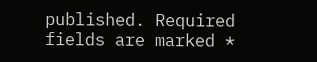published. Required fields are marked *